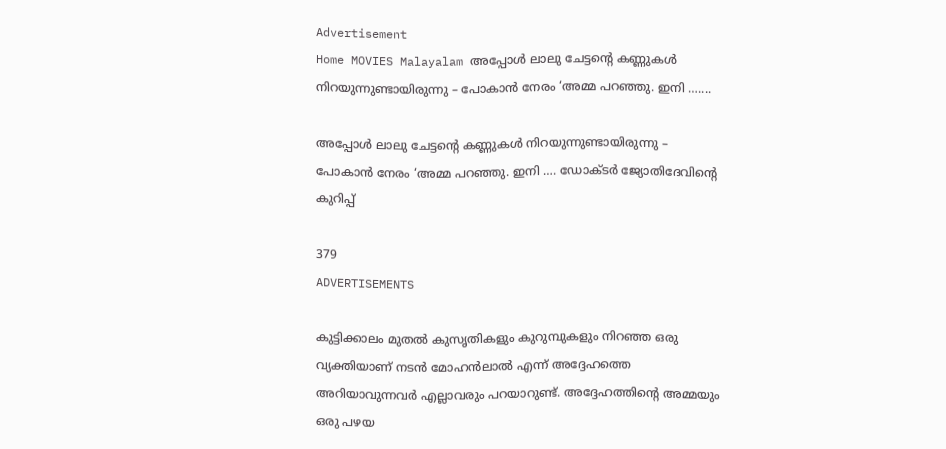Advertisement
Home MOVIES Malayalam അപ്പോള്‍ ലാലു ചേട്ടന്റെ കണ്ണുകള്‍ നിറയുന്നുണ്ടായിരുന്നു – പോകാൻ നേരം ‘അമ്മ പറഞ്ഞു. ഇനി …....

അപ്പോള്‍ ലാലു ചേട്ടന്റെ കണ്ണുകള്‍ നിറയുന്നുണ്ടായിരുന്നു – പോകാൻ നേരം ‘അമ്മ പറഞ്ഞു. ഇനി …. ഡോക്ടർ ജ്യോതിദേവിന്റെ കുറിപ്പ്

379
ADVERTISEMENTS

കുട്ടിക്കാലം മുതൽ കുസൃതികളും കുറുമ്പുകളും നിറഞ്ഞ ഒരു വ്യക്തിയാണ് നടൻ മോഹൻലാൽ എന്ന് അദ്ദേഹത്തെ അറിയാവുന്നവർ എല്ലാവരും പറയാറുണ്ട്. അദ്ദേഹത്തിന്റെ അമ്മയും ഒരു പഴയ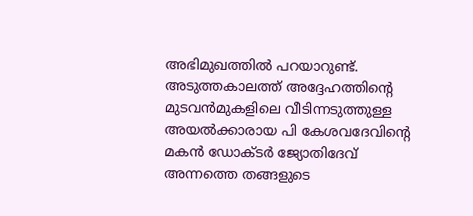അഭിമുഖത്തില്‍ പറയാറുണ്ട്.  അടുത്തകാലത്ത് അദ്ദേഹത്തിന്റെ മുടവൻമുകളിലെ വീടിന്നടുത്തുള്ള  അയൽക്കാരായ പി കേശവദേവിന്റെ മകന്‍ ഡോക്ടര്‍ ജ്യോതിദേവ് അന്നത്തെ തങ്ങളുടെ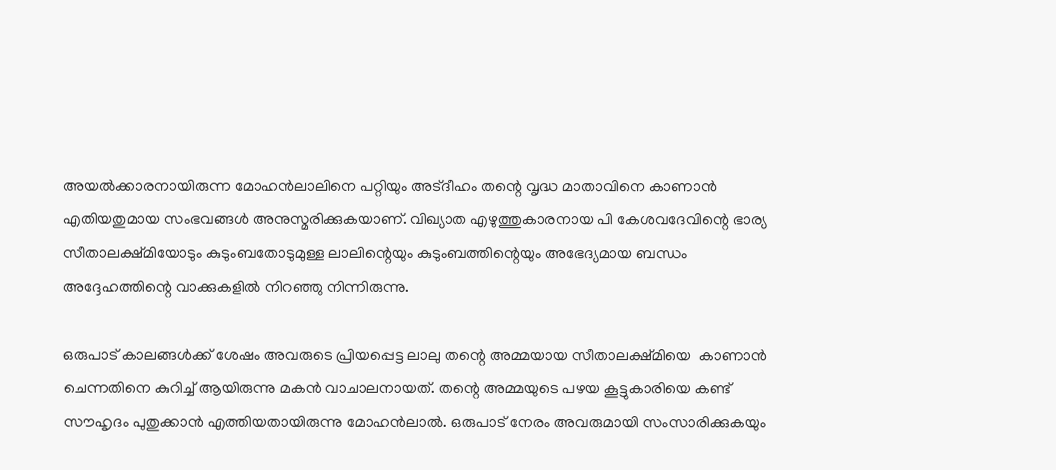അയല്‍ക്കാരനായിരുന്ന മോഹന്‍ലാലിനെ പറ്റിയും അട്ദീഹം തന്റെ വൃദ്ധ മാതാവിനെ കാണാന്‍ എതിയതുമായ സംഭവങ്ങള്‍ അനുസ്മരിക്കുകയാണ്. വിഖ്യാത എഴുത്തുകാരനായ പി കേശവദേവിന്റെ ഭാര്യ സീതാലക്ഷ്മിയോടും കുടുംബതോടുമുള്ള ലാലിന്റെയും കുടുംബത്തിന്റെയും അഭേദ്യമായ ബന്ധം അദ്ദേഹത്തിന്റെ വാക്കുകളില്‍ നിറഞ്ഞു നിന്നിരുന്നു.

ഒരുപാട് കാലങ്ങൾക്ക് ശേഷം അവരുടെ പ്രിയപ്പെട്ട ലാലു തന്റെ അമ്മയായ സീതാലക്ഷ്മിയെ  കാണാൻ ചെന്നതിനെ കുറിച്ച് ആയിരുന്നു മകൻ വാചാലനായത്. തന്റെ അമ്മയുടെ പഴയ കൂട്ടുകാരിയെ കണ്ട് സൗഹൃദം പുതുക്കാൻ എത്തിയതായിരുന്നു മോഹൻലാൽ. ഒരുപാട് നേരം അവരുമായി സംസാരിക്കുകയും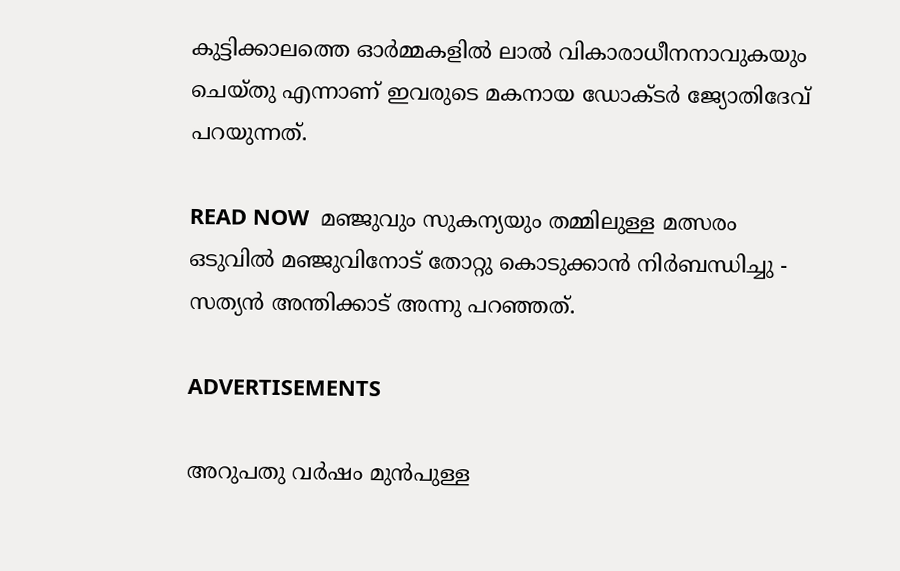കുട്ടിക്കാലത്തെ ഓർമ്മകളിൽ ലാൽ വികാരാധീനനാവുകയും ചെയ്തു എന്നാണ് ഇവരുടെ മകനായ ഡോക്ടർ ജ്യോതിദേവ് പറയുന്നത്.

READ NOW  മഞ്ജുവും സുകന്യയും തമ്മിലുള്ള മത്സരം ഒടുവിൽ മഞ്ജുവിനോട് തോറ്റു കൊടുക്കാൻ നിർബന്ധിച്ചു - സത്യൻ അന്തിക്കാട് അന്നു പറഞ്ഞത്.

ADVERTISEMENTS

അറുപതു വര്‍ഷം മുന്‍പുള്ള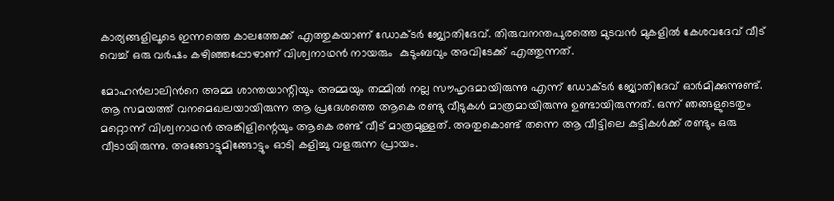കാര്യങ്ങളിലൂടെ ഇന്നത്തെ കാലത്തേക്ക് എത്തുകയാണ് ഡോക്ടര്‍ ജ്യോതിദേവ്. തിരുവനന്തപുരത്തെ മുടവൻ മുകളിൽ കേശവദേവ് വീട് വെച്ച് ഒരു വർഷം കഴിഞ്ഞപ്പോഴാണ് വിശ്വനാഥന്‍ നായരും  കുടുംബവും അവിടേക്ക് എത്തുന്നത്.

മോഹന്‍ലാലിന്‍റെ അമ്മ ശാന്തയാന്റിയും അമ്മയും തമ്മിൽ നല്ല സൗഹൃദമായിരുന്നു എന്ന് ഡോക്ടർ ജ്യോതിദേവ് ഓർമിക്കുന്നുണ്ട്. ആ സമയത്ത് വനമെഖലയായിരുന്ന ആ പ്രദേശത്തെ ആകെ രണ്ടു വീടുകൾ മാത്രമായിരുന്നു ഉണ്ടായിരുന്നത്. ഒന്ന് ഞങ്ങളുടെതും മറ്റൊന്ന് വിശ്വനാഥൻ അങ്കിളിന്റെയും ആകെ രണ്ട് വീട് മാത്രമുള്ളത്. അതുകൊണ്ട് തന്നെ ആ വീട്ടിലെ കുട്ടികൾക്ക് രണ്ടും ഒരു വീടായിരുന്നു. അങ്ങോട്ടുമിങ്ങോട്ടും ഓടി കളിച്ചു വളരുന്ന പ്രായം.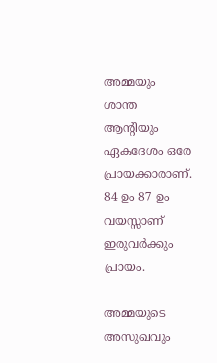അമ്മയും ശാന്ത ആന്റിയും ഏകദേശം ഒരേ പ്രായക്കാരാണ്. 84 ഉം 87 ഉം വയസ്സാണ് ഇരുവര്‍ക്കും പ്രായം.

അമ്മയുടെ അസുഖവും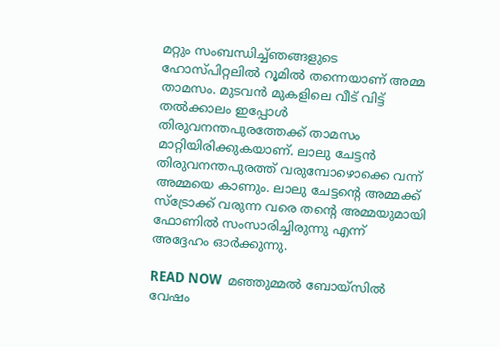മറ്റും സംബന്ധിച്ച്ഞങ്ങളുടെ ഹോസ്പിറ്റലിൽ റൂമിൽ തന്നെയാണ് അമ്മ താമസം. മുടവൻ മുകളിലെ വീട് വിട്ട് തൽക്കാലം ഇപ്പോൾ തിരുവനന്തപുരത്തേക്ക് താമസം മാറ്റിയിരിക്കുകയാണ്. ലാലു ചേട്ടൻ തിരുവനന്തപുരത്ത് വരുമ്പോഴൊക്കെ വന്ന് അമ്മയെ കാണും. ലാലു ചേട്ടന്റെ അമ്മക്ക് സ്ട്രോക്ക് വരുന്ന വരെ തന്റെ അമ്മയുമായി ഫോണില്‍ സംസാരിച്ചിരുന്നു എന്ന് അദ്ദേഹം ഓര്‍ക്കുന്നു.

READ NOW  മഞ്ഞുമ്മൽ ബോയ്സിൽ വേഷം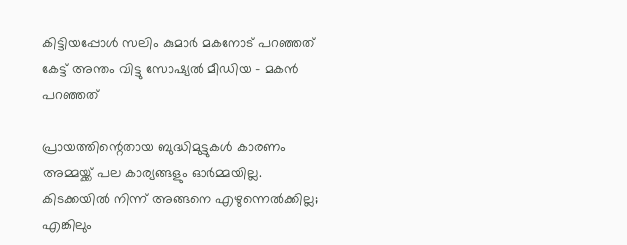കിട്ടിയപ്പോൾ സലിം കുമാർ മകനോട് പറഞ്ഞത് കേട്ട് അന്തം വിട്ടു സോഷ്യൽ മീഡിയ - മകൻ പറഞ്ഞത്

പ്രായത്തിന്റെതായ ബുദ്ധിമുട്ടുകൾ കാരണം അമ്മയ്ക്ക് പല കാര്യങ്ങളും ഓർമ്മയില്ല. കിടക്കയില്‍ നിന്ന് അങ്ങനെ എഴുന്നെല്‍ക്കില്ല; എങ്കിലും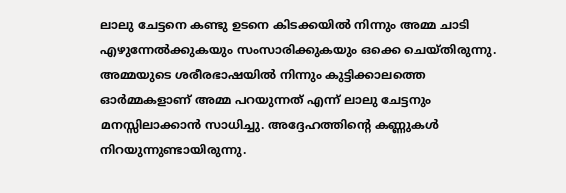ലാലു ചേട്ടനെ കണ്ടു ഉടനെ കിടക്കയിൽ നിന്നും അമ്മ ചാടി എഴുന്നേൽക്കുകയും സംസാരിക്കുകയും ഒക്കെ ചെയ്തിരുന്നു. അമ്മയുടെ ശരീരഭാഷയിൽ നിന്നും കുട്ടിക്കാലത്തെ ഓർമ്മകളാണ് അമ്മ പറയുന്നത് എന്ന് ലാലു ചേട്ടനും മനസ്സിലാക്കാൻ സാധിച്ചു. അദ്ദേഹത്തിന്റെ കണ്ണുകൾ നിറയുന്നുണ്ടായിരുന്നു.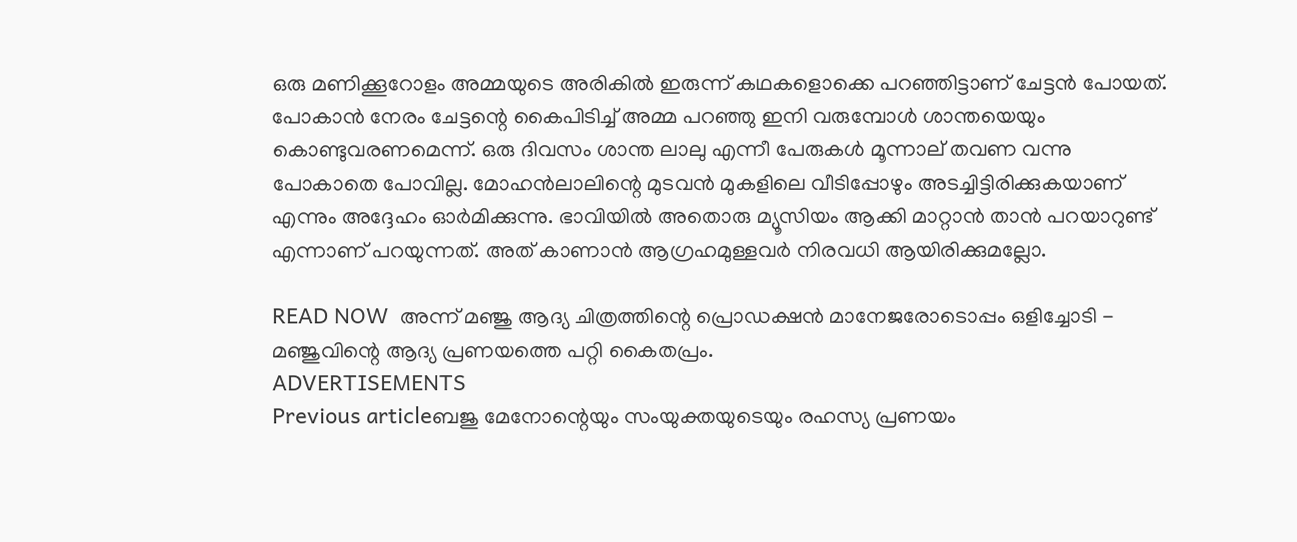ഒരു മണിക്കൂറോളം അമ്മയുടെ അരികിൽ ഇരുന്ന് കഥകളൊക്കെ പറഞ്ഞിട്ടാണ് ചേട്ടൻ പോയത്. പോകാൻ നേരം ചേട്ടന്റെ കൈപിടിച്ച് അമ്മ പറഞ്ഞു ഇനി വരുമ്പോൾ ശാന്തയെയും കൊണ്ടുവരണമെന്ന്. ഒരു ദിവസം ശാന്ത ലാലു എന്നീ പേരുകൾ മൂന്നാല് തവണ വന്നു പോകാതെ പോവില്ല. മോഹൻലാലിന്റെ മുടവൻ മുകളിലെ വീടിപ്പോഴും അടച്ചിട്ടിരിക്കുകയാണ് എന്നും അദ്ദേഹം ഓർമിക്കുന്നു. ഭാവിയിൽ അതൊരു മ്യൂസിയം ആക്കി മാറ്റാൻ താൻ പറയാറുണ്ട് എന്നാണ് പറയുന്നത്. അത് കാണാൻ ആഗ്രഹമുള്ളവർ നിരവധി ആയിരിക്കുമല്ലോ.

READ NOW  അന്ന് മഞ്ജു ആദ്യ ചിത്രത്തിന്റെ പ്രൊഡക്ഷൻ മാനേജരോടൊപ്പം ഒളിച്ചോടി - മഞ്ജുവിന്റെ ആദ്യ പ്രണയത്തെ പറ്റി കൈതപ്രം.
ADVERTISEMENTS
Previous articleബജു മേനോന്റെയും സംയുക്തയുടെയും രഹസ്യ പ്രണയം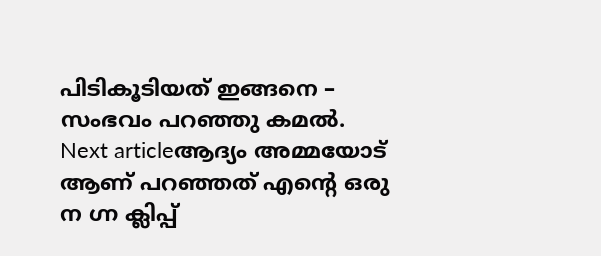പിടികൂടിയത് ഇങ്ങനെ – സംഭവം പറഞ്ഞു കമൽ.
Next articleആദ്യം അമ്മയോട് ആണ് പറഞ്ഞത് എന്റെ ഒരു ന ഗ്ന ക്ലിപ്പ്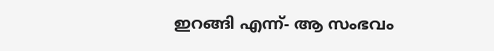ഇറങ്ങി എന്ന്- ആ സംഭവം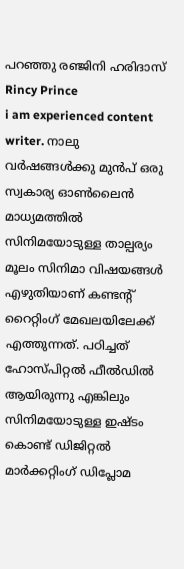പറഞ്ഞു രഞ്ജിനി ഹരിദാസ്
Rincy Prince
i am experienced content writer. നാലു വർഷങ്ങൾക്കു മുൻപ് ഒരു സ്വകാര്യ ഓൺലൈൻ മാധ്യമത്തിൽ സിനിമയോടുള്ള താല്പര്യം മൂലം സിനിമാ വിഷയങ്ങൾ എഴുതിയാണ് കണ്ടന്റ് റൈറ്റിംഗ് മേഖലയിലേക്ക് എത്തുന്നത്. പഠിച്ചത് ഹോസ്പിറ്റൽ ഫീൽഡിൽ ആയിരുന്നു എങ്കിലും സിനിമയോടുള്ള ഇഷ്ടം കൊണ്ട് ഡിജിറ്റൽ മാർക്കറ്റിംഗ് ഡിപ്ലോമ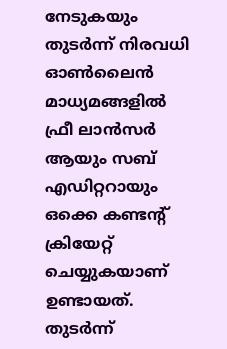നേടുകയും തുടർന്ന് നിരവധി ഓൺലൈൻ മാധ്യമങ്ങളിൽ ഫ്രീ ലാൻസർ ആയും സബ് എഡിറ്ററായും ഒക്കെ കണ്ടന്റ് ക്രിയേറ്റ് ചെയ്യുകയാണ് ഉണ്ടായത്. തുടർന്ന്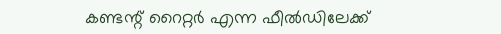കണ്ടന്റ് റൈറ്റർ എന്ന ഫീൽഡിലേക്ക്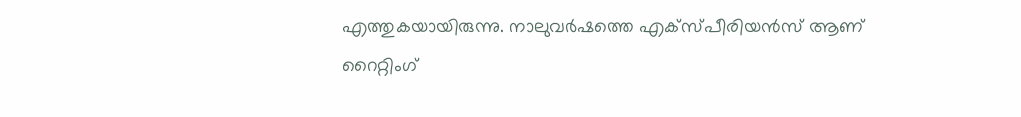എത്തുകയായിരുന്നു. നാലുവർഷത്തെ എക്സ്പീരിയൻസ് ആണ് റൈറ്റിംഗ്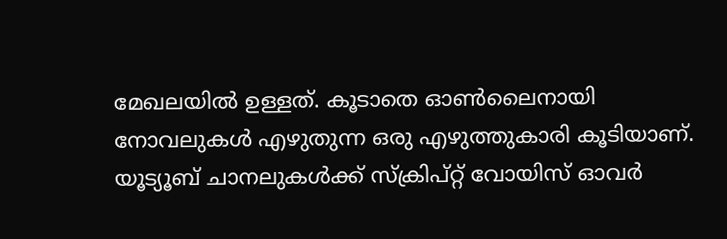മേഖലയിൽ ഉള്ളത്. കൂടാതെ ഓൺലൈനായി നോവലുകൾ എഴുതുന്ന ഒരു എഴുത്തുകാരി കൂടിയാണ്. യൂട്യൂബ് ചാനലുകൾക്ക് സ്ക്രിപ്റ്റ് വോയിസ് ഓവർ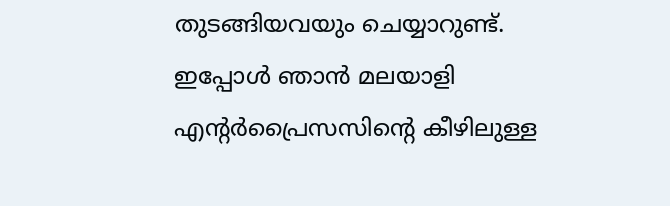തുടങ്ങിയവയും ചെയ്യാറുണ്ട്. ഇപ്പോൾ ഞാൻ മലയാളി എന്റർപ്രൈസസിന്റെ കീഴിലുള്ള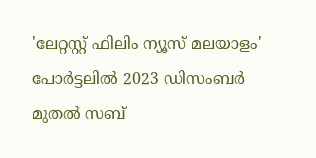'ലേറ്റസ്റ്റ് ഫിലിം ന്യൂസ് മലയാളം' പോർട്ടലിൽ 2023 ഡിസംബർ മുതല്‍ സബ്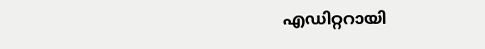എഡിറ്ററായി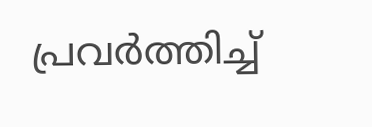പ്രവർത്തിച്ച്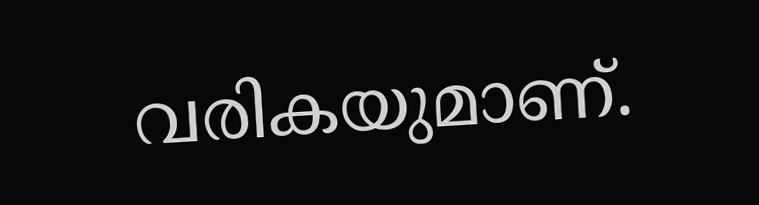വരികയുമാണ്.